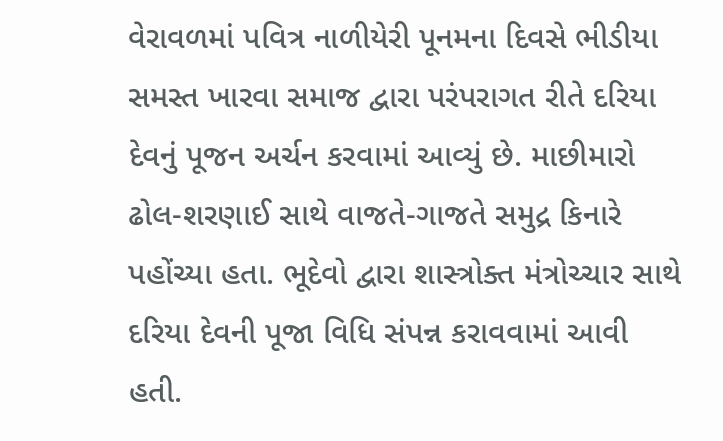વેરાવળમાં પવિત્ર નાળીયેરી પૂનમના દિવસે ભીડીયા સમસ્ત ખારવા સમાજ દ્વારા પરંપરાગત રીતે દરિયા દેવનું પૂજન અર્ચન કરવામાં આવ્યું છે. માછીમારો ઢોલ-શરણાઈ સાથે વાજતે-ગાજતે સમુદ્ર કિનારે પહોંચ્યા હતા. ભૂદેવો દ્વારા શાસ્ત્રોક્ત મંત્રોચ્ચાર સાથે દરિયા દેવની પૂજા વિધિ સંપન્ન કરાવવામાં આવી હતી.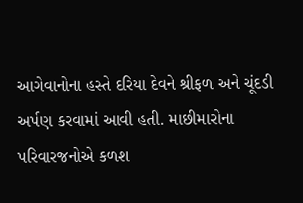આગેવાનોના હસ્તે દરિયા દેવને શ્રીફળ અને ચૂંદડી અર્પણ કરવામાં આવી હતી. માછીમારોના પરિવારજનોએ કળશ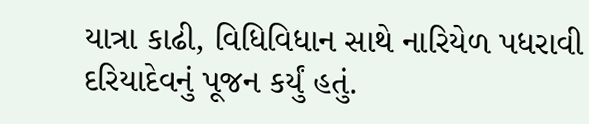યાત્રા કાઢી, વિધિવિધાન સાથે નારિયેળ પધરાવી દરિયાદેવનું પૂજન કર્યું હતું.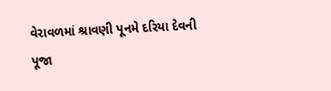વેરાવળમાં શ્રાવણી પૂનમે દરિયા દેવની પૂજા